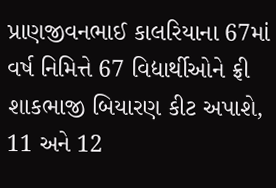પ્રાણજીવનભાઈ કાલરિયાના 67માં વર્ષ નિમિત્તે 67 વિદ્યાર્થીઓને ફ્રી શાકભાજી બિયારણ કીટ અપાશે, 11 અને 12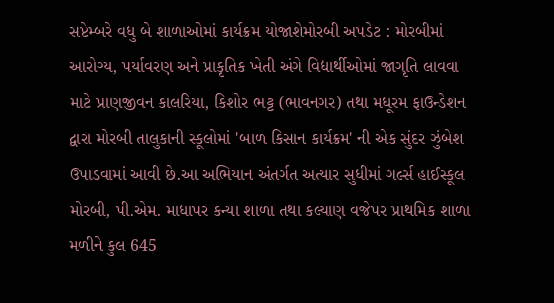સપ્ટેમ્બરે વધુ બે શાળાઓમાં કાર્યક્રમ યોજાશેમોરબી અપડેટ : મોરબીમાં આરોગ્ય, પર્યાવરણ અને પ્રાકૃતિક ખેતી અંગે વિદ્યાર્થીઓમાં જાગૃતિ લાવવા માટે પ્રાણજીવન કાલરિયા, કિશોર ભટ્ટ (ભાવનગર) તથા મધૂરમ ફાઉન્ડેશન દ્વારા મોરબી તાલુકાની સ્કૂલોમાં 'બાળ કિસાન કાર્યક્રમ' ની એક સુંદર ઝુંબેશ ઉપાડવામાં આવી છે.આ અભિયાન અંતર્ગત અત્યાર સુધીમાં ગર્લ્સ હાઈસ્કૂલ મોરબી, પી.એમ. માધાપર કન્યા શાળા તથા કલ્યાણ વજેપર પ્રાથમિક શાળા મળીને કુલ 645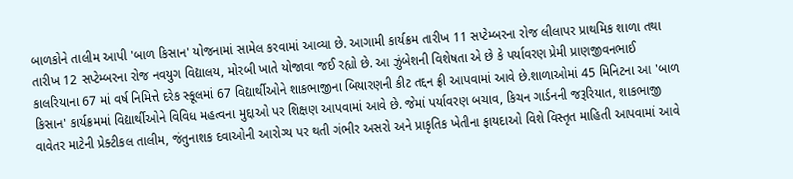બાળકોને તાલીમ આપી 'બાળ કિસાન' યોજનામાં સામેલ કરવામાં આવ્યા છે. આગામી કાર્યક્રમ તારીખ 11 સપ્ટેમ્બરના રોજ લીલાપર પ્રાથમિક શાળા તથા તારીખ 12 સપ્ટેમ્બરના રોજ નવયુગ વિદ્યાલય, મોરબી ખાતે યોજાવા જઈ રહ્યો છે. આ ઝુંબેશની વિશેષતા એ છે કે પર્યાવરણ પ્રેમી પ્રાણજીવનભાઈ કાલરિયાના 67 માં વર્ષ નિમિત્તે દરેક સ્કૂલમાં 67 વિદ્યાર્થીઓને શાકભાજીના બિયારણની કીટ તદ્દન ફ્રી આપવામાં આવે છે.શાળાઓમાં 45 મિનિટના આ 'બાળ કિસાન' કાર્યક્રમમાં વિદ્યાર્થીઓને વિવિધ મહત્વના મુદ્દાઓ પર શિક્ષણ આપવામાં આવે છે. જેમાં પર્યાવરણ બચાવ, કિચન ગાર્ડનની જરૂરિયાત, શાકભાજી વાવેતર માટેની પ્રેક્ટીકલ તાલીમ, જંતુનાશક દવાઓની આરોગ્ય પર થતી ગંભીર અસરો અને પ્રાકૃતિક ખેતીના ફાયદાઓ વિશે વિસ્તૃત માહિતી આપવામાં આવે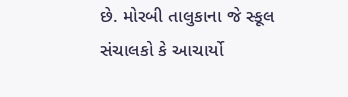છે. મોરબી તાલુકાના જે સ્કૂલ સંચાલકો કે આચાર્યો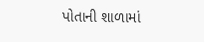પોતાની શાળામાં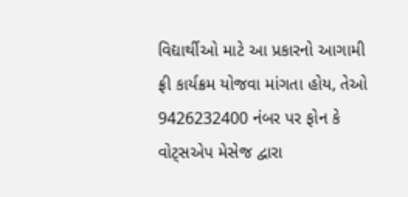વિદ્યાર્થીઓ માટે આ પ્રકારનો આગામી ફ્રી કાર્યક્રમ યોજવા માંગતા હોય, તેઓ 9426232400 નંબર પર ફોન કે વોટ્સએપ મેસેજ દ્વારા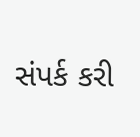સંપર્ક કરી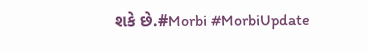શકે છે.#Morbi #MorbiUpdate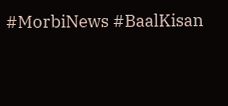#MorbiNews #BaalKisan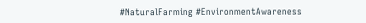#NaturalFarming #EnvironmentAwareness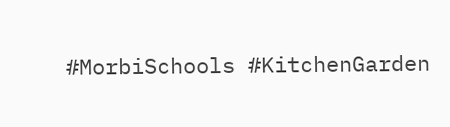#MorbiSchools #KitchenGarden